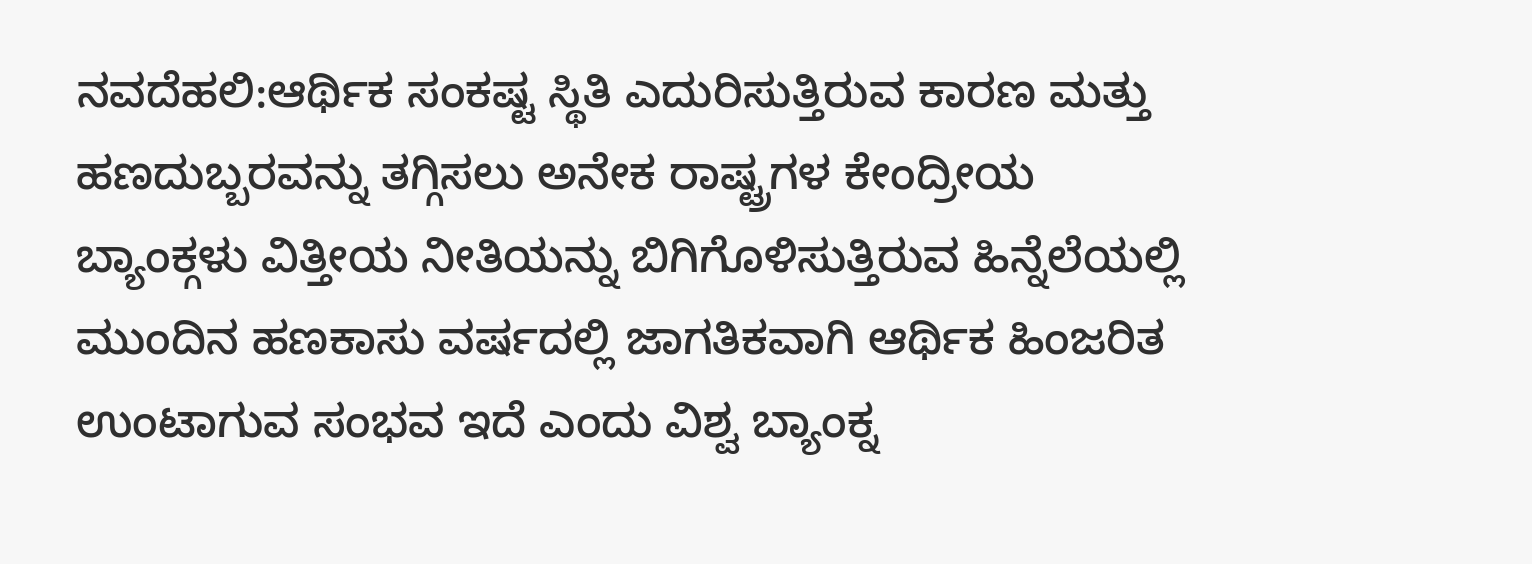ನವದೆಹಲಿ:ಆರ್ಥಿಕ ಸಂಕಷ್ಟ ಸ್ಥಿತಿ ಎದುರಿಸುತ್ತಿರುವ ಕಾರಣ ಮತ್ತು ಹಣದುಬ್ಬರವನ್ನು ತಗ್ಗಿಸಲು ಅನೇಕ ರಾಷ್ಟ್ರಗಳ ಕೇಂದ್ರೀಯ ಬ್ಯಾಂಕ್ಗಳು ವಿತ್ತೀಯ ನೀತಿಯನ್ನು ಬಿಗಿಗೊಳಿಸುತ್ತಿರುವ ಹಿನ್ನೆಲೆಯಲ್ಲಿ ಮುಂದಿನ ಹಣಕಾಸು ವರ್ಷದಲ್ಲಿ ಜಾಗತಿಕವಾಗಿ ಆರ್ಥಿಕ ಹಿಂಜರಿತ ಉಂಟಾಗುವ ಸಂಭವ ಇದೆ ಎಂದು ವಿಶ್ವ ಬ್ಯಾಂಕ್ನ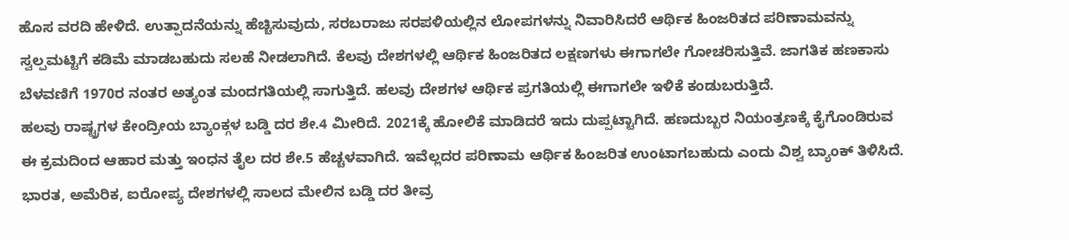ಹೊಸ ವರದಿ ಹೇಳಿದೆ. ಉತ್ಪಾದನೆಯನ್ನು ಹೆಚ್ಚಿಸುವುದು, ಸರಬರಾಜು ಸರಪಳಿಯಲ್ಲಿನ ಲೋಪಗಳನ್ನು ನಿವಾರಿಸಿದರೆ ಆರ್ಥಿಕ ಹಿಂಜರಿತದ ಪರಿಣಾಮವನ್ನು ಸ್ವಲ್ಪಮಟ್ಟಿಗೆ ಕಡಿಮೆ ಮಾಡಬಹುದು ಸಲಹೆ ನೀಡಲಾಗಿದೆ. ಕೆಲವು ದೇಶಗಳಲ್ಲಿ ಆರ್ಥಿಕ ಹಿಂಜರಿತದ ಲಕ್ಷಣಗಳು ಈಗಾಗಲೇ ಗೋಚರಿಸುತ್ತಿವೆ. ಜಾಗತಿಕ ಹಣಕಾಸು ಬೆಳವಣಿಗೆ 1970ರ ನಂತರ ಅತ್ಯಂತ ಮಂದಗತಿಯಲ್ಲಿ ಸಾಗುತ್ತಿದೆ. ಹಲವು ದೇಶಗಳ ಆರ್ಥಿಕ ಪ್ರಗತಿಯಲ್ಲಿ ಈಗಾಗಲೇ ಇಳಿಕೆ ಕಂಡುಬರುತ್ತಿದೆ.
ಹಲವು ರಾಷ್ಟ್ರಗಳ ಕೇಂದ್ರೀಯ ಬ್ಯಾಂಕ್ಗಳ ಬಡ್ಡಿ ದರ ಶೇ.4 ಮೀರಿದೆ. 2021ಕ್ಕೆ ಹೋಲಿಕೆ ಮಾಡಿದರೆ ಇದು ದುಪ್ಪಟ್ಟಾಗಿದೆ. ಹಣದುಬ್ಬರ ನಿಯಂತ್ರಣಕ್ಕೆ ಕೈಗೊಂಡಿರುವ ಈ ಕ್ರಮದಿಂದ ಆಹಾರ ಮತ್ತು ಇಂಧನ ತೈಲ ದರ ಶೇ.5 ಹೆಚ್ಚಳವಾಗಿದೆ. ಇವೆಲ್ಲದರ ಪರಿಣಾಮ ಆರ್ಥಿಕ ಹಿಂಜರಿತ ಉಂಟಾಗಬಹುದು ಎಂದು ವಿಶ್ವ ಬ್ಯಾಂಕ್ ತಿಳಿಸಿದೆ. ಭಾರತ, ಅಮೆರಿಕ, ಐರೋಪ್ಯ ದೇಶಗಳಲ್ಲಿ ಸಾಲದ ಮೇಲಿನ ಬಡ್ಡಿ ದರ ತೀವ್ರ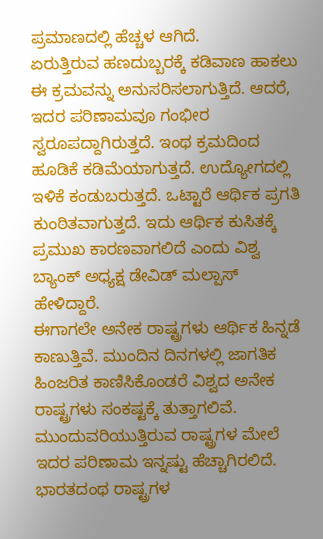ಪ್ರಮಾಣದಲ್ಲಿ ಹೆಚ್ಚಳ ಆಗಿದೆ.
ಏರುತ್ತಿರುವ ಹಣದುಬ್ಬರಕ್ಕೆ ಕಡಿವಾಣ ಹಾಕಲು ಈ ಕ್ರಮವನ್ನು ಅನುಸರಿಸಲಾಗುತ್ತಿದೆ. ಆದರೆ, ಇದರ ಪರಿಣಾಮವೂ ಗಂಭೀರ ಸ್ವರೂಪದ್ದಾಗಿರುತ್ತದೆ. ಇಂಥ ಕ್ರಮದಿಂದ ಹೂಡಿಕೆ ಕಡಿಮೆಯಾಗುತ್ತದೆ. ಉದ್ಯೋಗದಲ್ಲಿ ಇಳಿಕೆ ಕಂಡುಬರುತ್ತದೆ. ಒಟ್ಟಾರೆ ಆರ್ಥಿಕ ಪ್ರಗತಿ ಕುಂಠಿತವಾಗುತ್ತದೆ. ಇದು ಆರ್ಥಿಕ ಕುಸಿತಕ್ಕೆ ಪ್ರಮುಖ ಕಾರಣವಾಗಲಿದೆ ಎಂದು ವಿಶ್ವ ಬ್ಯಾಂಕ್ ಅಧ್ಯಕ್ಷ ಡೇವಿಡ್ ಮಲ್ಪಾಸ್ ಹೇಳಿದ್ದಾರೆ.
ಈಗಾಗಲೇ ಅನೇಕ ರಾಷ್ಟ್ರಗಳು ಆರ್ಥಿಕ ಹಿನ್ನಡೆ ಕಾಣುತ್ತಿವೆ. ಮುಂದಿನ ದಿನಗಳಲ್ಲಿ ಜಾಗತಿಕ ಹಿಂಜರಿತ ಕಾಣಿಸಿಕೊಂಡರೆ ವಿಶ್ವದ ಅನೇಕ ರಾಷ್ಟ್ರಗಳು ಸಂಕಷ್ಟಕ್ಕೆ ತುತ್ತಾಗಲಿವೆ. ಮುಂದುವರಿಯುತ್ತಿರುವ ರಾಷ್ಟ್ರಗಳ ಮೇಲೆ ಇದರ ಪರಿಣಾಮ ಇನ್ನಷ್ಟು ಹೆಚ್ಚಾಗಿರಲಿದೆ. ಭಾರತದಂಥ ರಾಷ್ಟ್ರಗಳ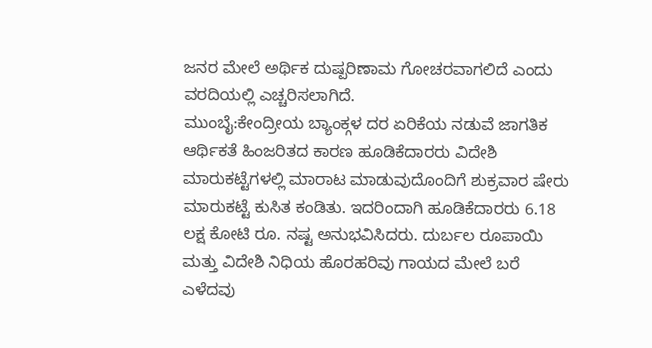ಜನರ ಮೇಲೆ ಅರ್ಥಿಕ ದುಷ್ಪರಿಣಾಮ ಗೋಚರವಾಗಲಿದೆ ಎಂದು ವರದಿಯಲ್ಲಿ ಎಚ್ಚರಿಸಲಾಗಿದೆ.
ಮುಂಬೈ:ಕೇಂದ್ರೀಯ ಬ್ಯಾಂಕ್ಗಳ ದರ ಏರಿಕೆಯ ನಡುವೆ ಜಾಗತಿಕ ಆರ್ಥಿಕತೆ ಹಿಂಜರಿತದ ಕಾರಣ ಹೂಡಿಕೆದಾರರು ವಿದೇಶಿ ಮಾರುಕಟ್ಟೆಗಳಲ್ಲಿ ಮಾರಾಟ ಮಾಡುವುದೊಂದಿಗೆ ಶುಕ್ರವಾರ ಷೇರು ಮಾರುಕಟ್ಟೆ ಕುಸಿತ ಕಂಡಿತು. ಇದರಿಂದಾಗಿ ಹೂಡಿಕೆದಾರರು 6.18 ಲಕ್ಷ ಕೋಟಿ ರೂ. ನಷ್ಟ ಅನುಭವಿಸಿದರು. ದುರ್ಬಲ ರೂಪಾಯಿ ಮತ್ತು ವಿದೇಶಿ ನಿಧಿಯ ಹೊರಹರಿವು ಗಾಯದ ಮೇಲೆ ಬರೆ ಎಳೆದವು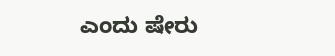ಎಂದು ಷೇರು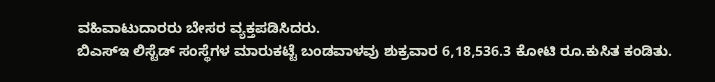ವಹಿವಾಟುದಾರರು ಬೇಸರ ವ್ಯಕ್ತಪಡಿಸಿದರು.
ಬಿಎಸ್ಇ ಲಿಸ್ಟೆಡ್ ಸಂಸ್ಥೆಗಳ ಮಾರುಕಟ್ಟೆ ಬಂಡವಾಳವು ಶುಕ್ರವಾರ 6,18,536.3 ಕೋಟಿ ರೂ.ಕುಸಿತ ಕಂಡಿತು.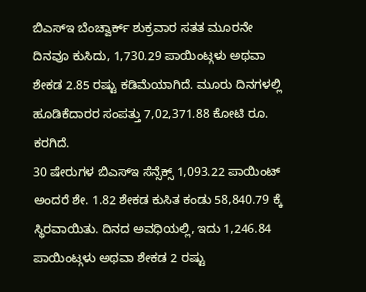ಬಿಎಸ್ಇ ಬೆಂಚ್ವಾರ್ಕ್ ಶುಕ್ರವಾರ ಸತತ ಮೂರನೇ ದಿನವೂ ಕುಸಿದು, 1,730.29 ಪಾಯಿಂಟ್ಗಳು ಅಥವಾ ಶೇಕಡ 2.85 ರಷ್ಟು ಕಡಿಮೆಯಾಗಿದೆ. ಮೂರು ದಿನಗಳಲ್ಲಿ ಹೂಡಿಕೆದಾರರ ಸಂಪತ್ತು 7,02,371.88 ಕೋಟಿ ರೂ. ಕರಗಿದೆ.
30 ಷೇರುಗಳ ಬಿಎಸ್ಇ ಸೆನ್ಸೆಕ್ಸ್ 1,093.22 ಪಾಯಿಂಟ್ ಅಂದರೆ ಶೇ. 1.82 ಶೇಕಡ ಕುಸಿತ ಕಂಡು 58,840.79 ಕ್ಕೆ ಸ್ಥಿರವಾಯಿತು. ದಿನದ ಅವಧಿಯಲ್ಲಿ, ಇದು 1,246.84 ಪಾಯಿಂಟ್ಗಳು ಅಥವಾ ಶೇಕಡ 2 ರಷ್ಟು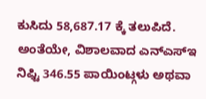ಕುಸಿದು 58,687.17 ಕ್ಕೆ ತಲುಪಿದೆ. ಅಂತೆಯೇ, ವಿಶಾಲವಾದ ಎನ್ಎಸ್ಇ ನಿಫ್ಟಿ 346.55 ಪಾಯಿಂಟ್ಗಳು ಅಥವಾ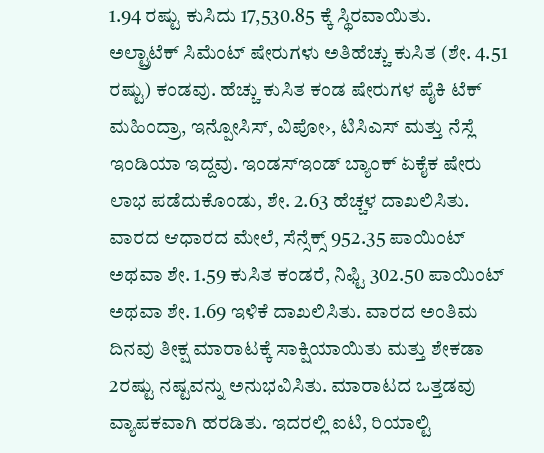1.94 ರಷ್ಟು ಕುಸಿದು 17,530.85 ಕ್ಕೆ ಸ್ಥಿರವಾಯಿತು.
ಅಲ್ಟ್ರಾಟೆಕ್ ಸಿಮೆಂಟ್ ಷೇರುಗಳು ಅತಿಹೆಚ್ಚು ಕುಸಿತ (ಶೇ. 4.51 ರಷ್ಟು) ಕಂಡವು. ಹೆಚ್ಚು ಕುಸಿತ ಕಂಡ ಷೇರುಗಳ ಪೈಕಿ ಟೆಕ್ ಮಹಿಂದ್ರಾ, ಇನ್ಪೋಸಿಸ್, ವಿಪೋ›, ಟಿಸಿಎಸ್ ಮತ್ತು ನೆಸ್ಲೆ ಇಂಡಿಯಾ ಇದ್ದವು. ಇಂಡಸ್ಇಂಡ್ ಬ್ಯಾಂಕ್ ಏಕೈಕ ಷೇರು ಲಾಭ ಪಡೆದುಕೊಂಡು, ಶೇ. 2.63 ಹೆಚ್ಚಳ ದಾಖಲಿಸಿತು. ವಾರದ ಆಧಾರದ ಮೇಲೆ, ಸೆನ್ಸೆಕ್ಸ್ 952.35 ಪಾಯಿಂಟ್ ಅಥವಾ ಶೇ. 1.59 ಕುಸಿತ ಕಂಡರೆ, ನಿಫ್ಟಿ 302.50 ಪಾಯಿಂಟ್ ಅಥವಾ ಶೇ. 1.69 ಇಳಿಕೆ ದಾಖಲಿಸಿತು. ವಾರದ ಅಂತಿಮ ದಿನವು ತೀಕ್ಷ ಮಾರಾಟಕ್ಕೆ ಸಾಕ್ಷಿಯಾಯಿತು ಮತ್ತು ಶೇಕಡಾ 2ರಷ್ಟು ನಷ್ಟವನ್ನು ಅನುಭವಿಸಿತು. ಮಾರಾಟದ ಒತ್ತಡವು ವ್ಯಾಪಕವಾಗಿ ಹರಡಿತು. ಇದರಲ್ಲಿ ಐಟಿ, ರಿಯಾಲ್ಟಿ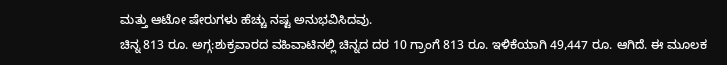ಮತ್ತು ಆಟೋ ಷೇರುಗಳು ಹೆಚ್ಚು ನಷ್ಟ ಅನುಭವಿಸಿದವು.
ಚಿನ್ನ 813 ರೂ. ಅಗ್ಗ:ಶುಕ್ರವಾರದ ವಹಿವಾಟಿನಲ್ಲಿ ಚಿನ್ನದ ದರ 10 ಗ್ರಾಂಗೆ 813 ರೂ. ಇಳಿಕೆಯಾಗಿ 49,447 ರೂ. ಆಗಿದೆ. ಈ ಮೂಲಕ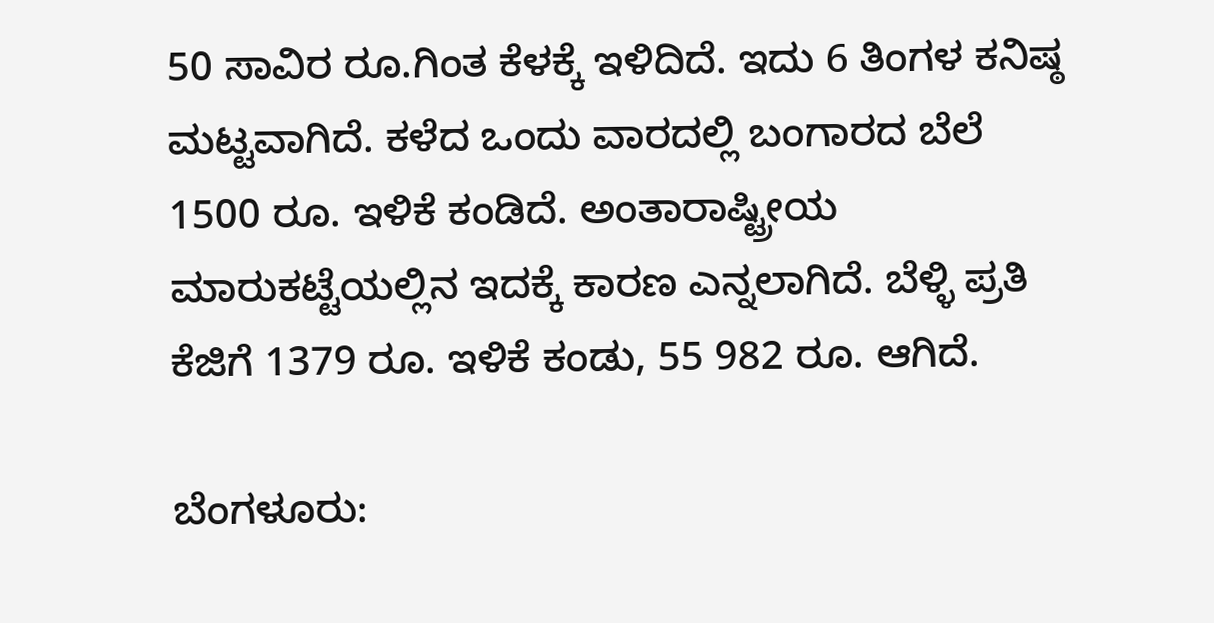50 ಸಾವಿರ ರೂ.ಗಿಂತ ಕೆಳಕ್ಕೆ ಇಳಿದಿದೆ. ಇದು 6 ತಿಂಗಳ ಕನಿಷ್ಠ ಮಟ್ಟವಾಗಿದೆ. ಕಳೆದ ಒಂದು ವಾರದಲ್ಲಿ ಬಂಗಾರದ ಬೆಲೆ 1500 ರೂ. ಇಳಿಕೆ ಕಂಡಿದೆ. ಅಂತಾರಾಷ್ಟ್ರೀಯ ಮಾರುಕಟ್ಟೆಯಲ್ಲಿನ ಇದಕ್ಕೆ ಕಾರಣ ಎನ್ನಲಾಗಿದೆ. ಬೆಳ್ಳಿ ಪ್ರತಿ ಕೆಜಿಗೆ 1379 ರೂ. ಇಳಿಕೆ ಕಂಡು, 55 982 ರೂ. ಆಗಿದೆ.

ಬೆಂಗಳೂರು: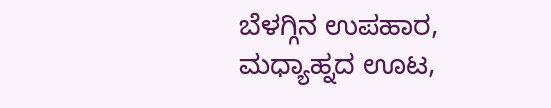ಬೆಳಗ್ಗಿನ ಉಪಹಾರ, ಮಧ್ಯಾಹ್ನದ ಊಟ,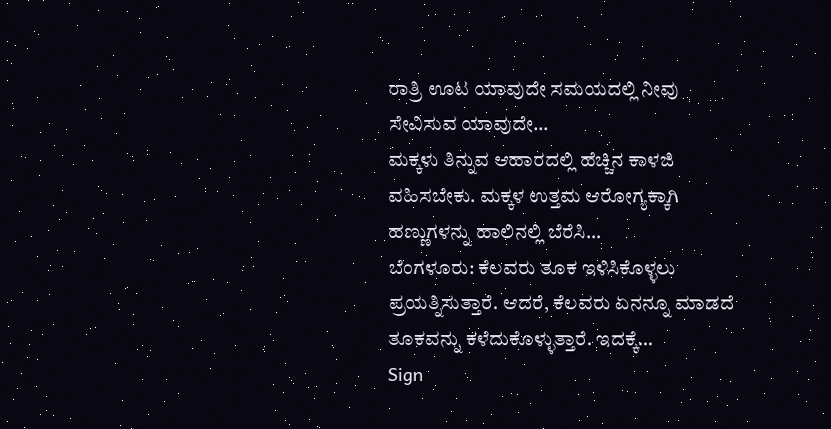ರಾತ್ರಿ ಊಟ ಯಾವುದೇ ಸಮಯದಲ್ಲಿ ನೀವು ಸೇವಿಸುವ ಯಾವುದೇ…
ಮಕ್ಕಳು ತಿನ್ನುವ ಆಹಾರದಲ್ಲಿ ಹೆಚ್ಚಿನ ಕಾಳಜಿ ವಹಿಸಬೇಕು. ಮಕ್ಕಳ ಉತ್ತಮ ಆರೋಗ್ಯಕ್ಕಾಗಿ ಹಣ್ಣುಗಳನ್ನು ಹಾಲಿನಲ್ಲಿ ಬೆರೆಸಿ…
ಬೆಂಗಳೂರು: ಕೆಲವರು ತೂಕ ಇಳಿಸಿಕೊಳ್ಳಲು ಪ್ರಯತ್ನಿಸುತ್ತಾರೆ. ಆದರೆ, ಕೆಲವರು ಏನನ್ನೂ ಮಾಡದೆ ತೂಕವನ್ನು ಕಳೆದುಕೊಳ್ಳುತ್ತಾರೆ. ಇದಕ್ಕೆ…
Sign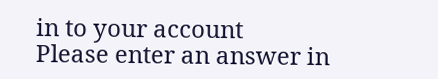in to your account
Please enter an answer in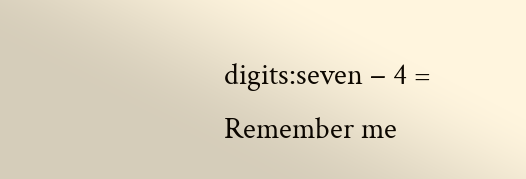digits:seven − 4 =
Remember me